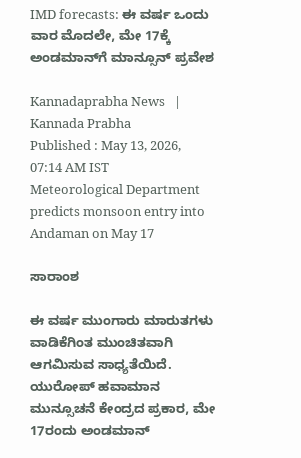IMD forecasts: ಈ ವರ್ಷ ಒಂದು ವಾರ ಮೊದಲೇ, ಮೇ 17ಕ್ಕೆ ಅಂಡಮಾನ್‌ಗೆ ಮಾನ್ಸೂನ್‌ ಪ್ರವೇಶ

Kannadaprabha News   | Kannada Prabha
Published : May 13, 2026, 07:14 AM IST
Meteorological Department predicts monsoon entry into Andaman on May 17

ಸಾರಾಂಶ

ಈ ವರ್ಷ ಮುಂಗಾರು ಮಾರುತಗಳು ವಾಡಿಕೆಗಿಂತ ಮುಂಚಿತವಾಗಿ ಆಗಮಿಸುವ ಸಾಧ್ಯತೆಯಿದೆ. ಯುರೋಪ್‌ ಹವಾಮಾನ ಮುನ್ಸೂಚನೆ ಕೇಂದ್ರದ ಪ್ರಕಾರ, ಮೇ 17ರಂದು ಅಂಡಮಾನ್‌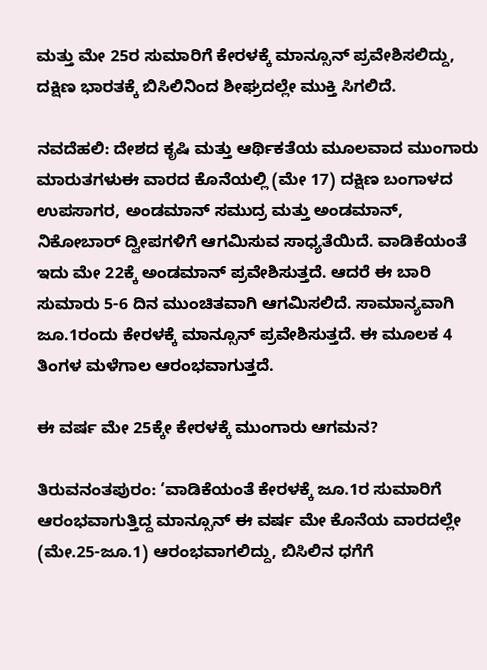ಮತ್ತು ಮೇ 25ರ ಸುಮಾರಿಗೆ ಕೇರಳಕ್ಕೆ ಮಾನ್ಸೂನ್ ಪ್ರವೇಶಿಸಲಿದ್ದು, ದಕ್ಷಿಣ ಭಾರತಕ್ಕೆ ಬಿಸಿಲಿನಿಂದ ಶೀಘ್ರದಲ್ಲೇ ಮುಕ್ತಿ ಸಿಗಲಿದೆ.

ನವದೆಹಲಿ: ದೇಶದ ಕೃಷಿ ಮತ್ತು ಆರ್ಥಿಕತೆಯ ಮೂಲವಾದ ಮುಂಗಾರು ಮಾರುತಗಳುಈ ವಾರದ ಕೊನೆಯಲ್ಲಿ (ಮೇ 17) ದಕ್ಷಿಣ ಬಂಗಾಳದ ಉಪಸಾಗರ, ಅಂಡಮಾನ್ ಸಮುದ್ರ ಮತ್ತು ಅಂಡಮಾನ್‌, ನಿಕೋಬಾರ್‌ ದ್ವೀಪಗಳಿಗೆ ಆಗಮಿಸುವ ಸಾಧ್ಯತೆಯಿದೆ. ವಾಡಿಕೆಯಂತೆ ಇದು ಮೇ 22ಕ್ಕೆ ಅಂಡಮಾನ್‌ ಪ್ರವೇಶಿಸುತ್ತದೆ. ಆದರೆ ಈ ಬಾರಿ ಸುಮಾರು 5-6 ದಿನ ಮುಂಚಿತವಾಗಿ ಆಗಮಿಸಲಿದೆ. ಸಾಮಾನ್ಯವಾಗಿ ಜೂ.1ರಂದು ಕೇರಳಕ್ಕೆ ಮಾನ್ಸೂನ್ ಪ್ರವೇಶಿಸುತ್ತದೆ. ಈ ಮೂಲಕ 4 ತಿಂಗಳ ಮಳೆಗಾಲ ಆರಂಭವಾಗುತ್ತದೆ.

ಈ ವರ್ಷ ಮೇ 25ಕ್ಕೇ ಕೇರಳಕ್ಕೆ ಮುಂಗಾರು ಆಗಮನ?

ತಿರುವನಂತಪುರಂ: ‘ವಾಡಿಕೆಯಂತೆ ಕೇರಳಕ್ಕೆ ಜೂ.1ರ ಸುಮಾರಿಗೆ ಆರಂಭವಾಗುತ್ತಿದ್ದ ಮಾನ್ಸೂನ್‌ ಈ ವರ್ಷ ಮೇ ಕೊನೆಯ ವಾರದಲ್ಲೇ (ಮೇ.25-ಜೂ.1) ಆರಂಭವಾಗಲಿದ್ದು, ಬಿಸಿಲಿನ ಧಗೆಗೆ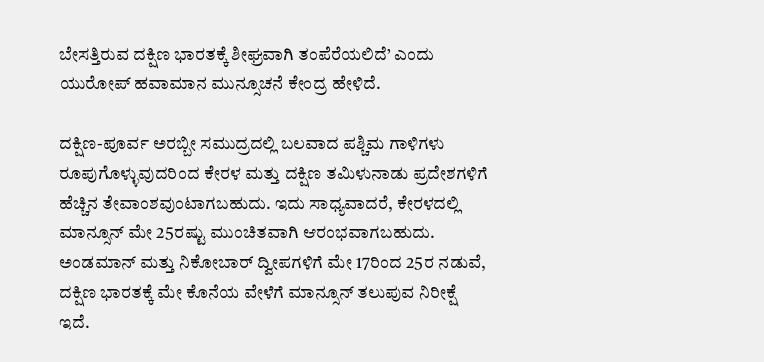ಬೇಸತ್ತಿರುವ ದಕ್ಷಿಣ ಭಾರತಕ್ಕೆ ಶೀಘ್ರವಾಗಿ ತಂಪೆರೆಯಲಿದೆ’ ಎಂದು ಯುರೋಪ್‌ ಹವಾಮಾನ ಮುನ್ಸೂಚನೆ ಕೇಂದ್ರ ಹೇಳಿದೆ.

ದಕ್ಷಿಣ-ಪೂರ್ವ ಅರಬ್ಬೀ ಸಮುದ್ರದಲ್ಲಿ ಬಲವಾದ ಪಶ್ಚಿಮ ಗಾಳಿಗಳು ರೂಪುಗೊಳ್ಳುವುದರಿಂದ ಕೇರಳ ಮತ್ತು ದಕ್ಷಿಣ ತಮಿಳುನಾಡು ಪ್ರದೇಶಗಳಿಗೆ ಹೆಚ್ಚಿನ ತೇವಾಂಶವುಂಟಾಗಬಹುದು. ಇದು ಸಾಧ್ಯವಾದರೆ, ಕೇರಳದಲ್ಲಿ ಮಾನ್ಸೂನ್ ಮೇ 25ರಷ್ಟು ಮುಂಚಿತವಾಗಿ ಆರಂಭವಾಗಬಹುದು. ಅಂಡಮಾನ್ ಮತ್ತು ನಿಕೋಬಾರ್ ದ್ವೀಪಗಳಿಗೆ ಮೇ 17ರಿಂದ 25ರ ನಡುವೆ, ದಕ್ಷಿಣ ಭಾರತಕ್ಕೆ ಮೇ ಕೊನೆಯ ವೇಳೆಗೆ ಮಾನ್ಸೂನ್ ತಲುಪುವ ನಿರೀಕ್ಷೆ ಇದೆ.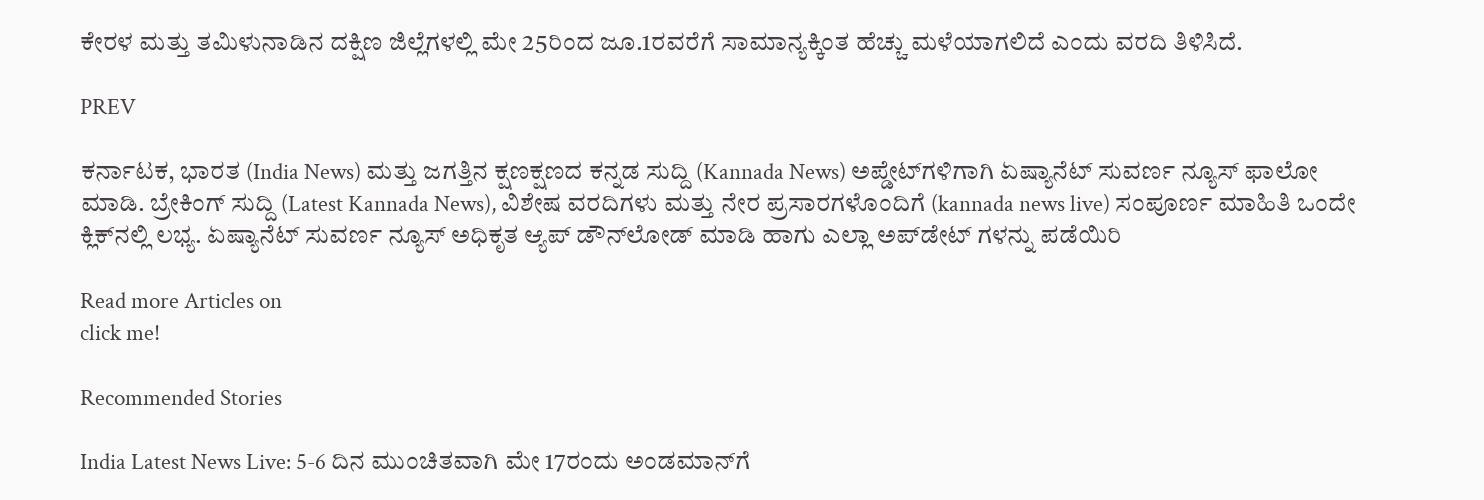ಕೇರಳ ಮತ್ತು ತಮಿಳುನಾಡಿನ ದಕ್ಷಿಣ ಜಿಲ್ಲೆಗಳಲ್ಲಿ ಮೇ 25ರಿಂದ ಜೂ.1ರವರೆಗೆ ಸಾಮಾನ್ಯಕ್ಕಿಂತ ಹೆಚ್ಚು ಮಳೆಯಾಗಲಿದೆ ಎಂದು ವರದಿ ತಿಳಿಸಿದೆ.

PREV

ಕರ್ನಾಟಕ, ಭಾರತ (India News) ಮತ್ತು ಜಗತ್ತಿನ ಕ್ಷಣಕ್ಷಣದ ಕನ್ನಡ ಸುದ್ದಿ (Kannada News) ಅಪ್ಡೇಟ್‌ಗಳಿಗಾಗಿ ಏಷ್ಯಾನೆಟ್ ಸುವರ್ಣ ನ್ಯೂಸ್‌ ಫಾಲೋ ಮಾಡಿ. ಬ್ರೇಕಿಂಗ್ ಸುದ್ದಿ (Latest Kannada News), ವಿಶೇಷ ವರದಿಗಳು ಮತ್ತು ನೇರ ಪ್ರಸಾರಗಳೊಂದಿಗೆ (kannada news live) ಸಂಪೂರ್ಣ ಮಾಹಿತಿ ಒಂದೇ ಕ್ಲಿಕ್‌ನಲ್ಲಿ ಲಭ್ಯ. ಏಷ್ಯಾನೆಟ್ ಸುವರ್ಣ ನ್ಯೂಸ್ ಅಧಿಕೃತ ಆ್ಯಪ್ ಡೌನ್‌ಲೋಡ್ ಮಾಡಿ ಹಾಗು ಎಲ್ಲಾ ಅಪ್‌ಡೇಟ್ ಗಳನ್ನು ಪಡೆಯಿರಿ

Read more Articles on
click me!

Recommended Stories

India Latest News Live: 5-6 ದಿನ ಮುಂಚಿತವಾಗಿ ಮೇ 17ರಂದು ಅಂಡಮಾನ್‌ಗೆ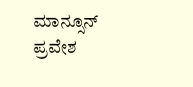ಮಾನ್ಸೂನ್‌ ಪ್ರವೇಶ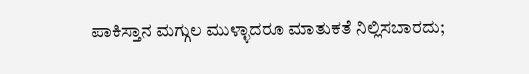ಪಾಕಿಸ್ತಾನ ಮಗ್ಗುಲ ಮುಳ್ಳಾದರೂ ಮಾತುಕತೆ ನಿಲ್ಲಿಸಬಾರದು;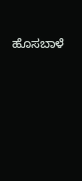ಹೊಸಬಾಳೆ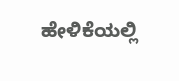ಹೇಳಿಕೆಯಲ್ಲಿ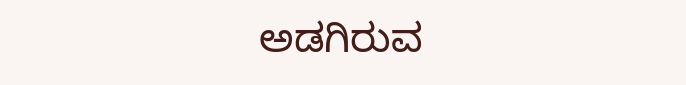ಅಡಗಿರುವ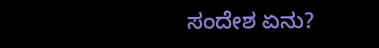ಸಂದೇಶ ಏನು?